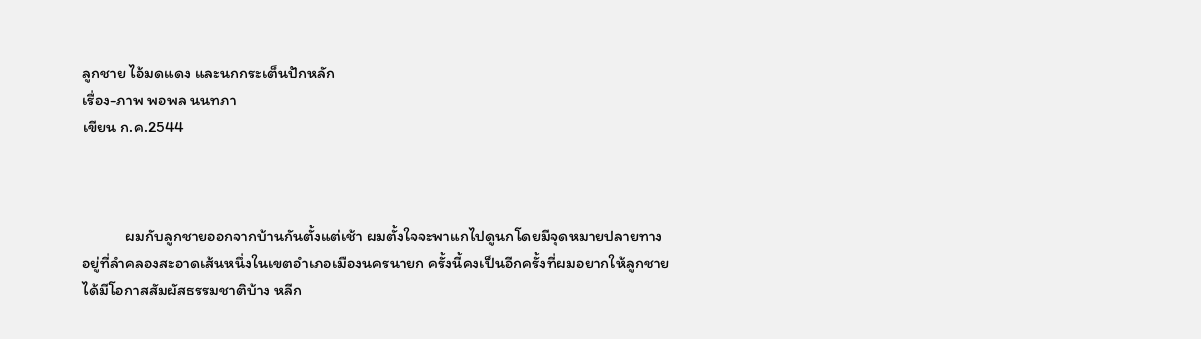ลูกชาย ไอ้มดแดง และนกกระเต็นปักหลัก
เรื่อง-ภาพ พอพล นนทภา
เขียน ก.ค.2544



            ผมกับลูกชายออกจากบ้านกันตั้งแต่เช้า ผมตั้งใจจะพาแกไปดูนกโดยมีจุดหมายปลายทาง
อยู่ที่ลำคลองสะอาดเส้นหนึ่งในเขตอำเภอเมืองนครนายก ครั้งนี้คงเป็นอีกครั้งที่ผมอยากให้ลูกชาย
ได้มีโอกาสสัมผัสธรรมชาติบ้าง หลีก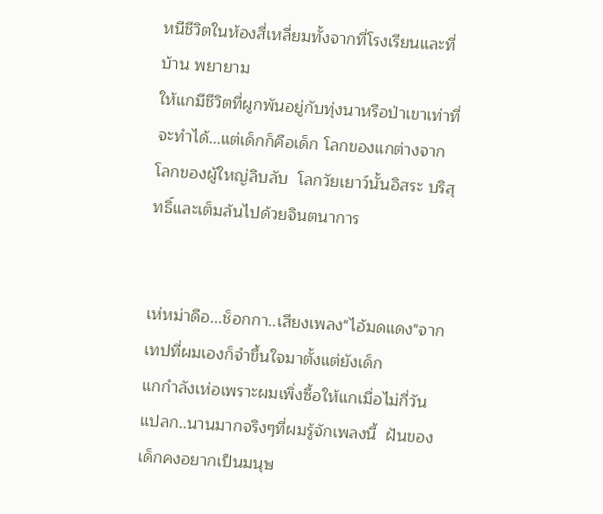หนีชีวิตในห้องสี่เหลี่ยมทั้งจากที่โรงเรียนและที่บ้าน พยายาม
ให้แกมีชีวิตที่ผูกพันอยู่กับทุ่งนาหรือป่าเขาเท่าที่จะทำได้...แต่เด็กก็คือเด็ก โลกของแกต่างจาก
โลกของผู้ใหญ่ลิบลับ  โลกวัยเยาว์นั้นอิสระ บริสุทธิ์และเต็มล้นไปด้วยจินตนาการ


เห่หม่าดือ...ช็อกกา..เสียงเพลง"ไอ้มดแดง"จากเทปที่ผมเองก็จำขึ้นใจมาตั้งแต่ยังเด็ก
แกกำลังเห่อเพราะผมเพิ่งซื้อให้แกเมื่อไม่กี่วัน  แปลก..นานมากจริงๆที่ผมรู้จักเพลงนี้  ฝันของ
เด็กคงอยากเป็นมนุษ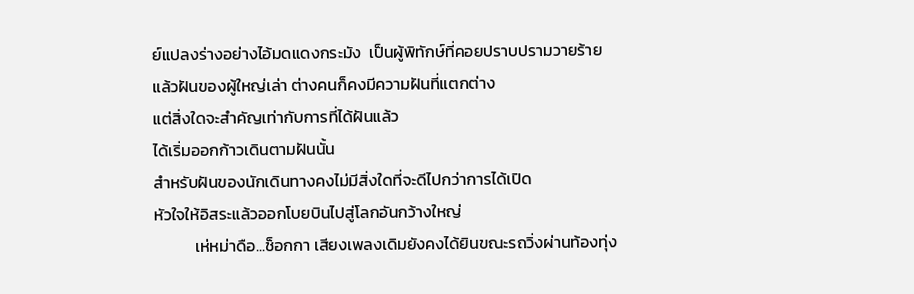ย์แปลงร่างอย่างไอ้มดแดงกระมัง  เป็นผู้พิทักษ์ที่คอยปราบปรามวายร้าย
แล้วฝันของผู้ใหญ่เล่า ต่างคนก็คงมีความฝันที่แตกต่าง
แต่สิ่งใดจะสำคัญเท่ากับการที่ได้ฝันแล้ว
ได้เริ่มออกก้าวเดินตามฝันนั้น
สำหรับฝันของนักเดินทางคงไม่มีสิ่งใดที่จะดีไปกว่าการได้เปิด
หัวใจให้อิสระแล้วออกโบยบินไปสู่โลกอันกว้างใหญ่
           เห่หม่าดือ...ช็อกกา เสียงเพลงเดิมยังคงได้ยินขณะรถวิ่งผ่านท้องทุ่ง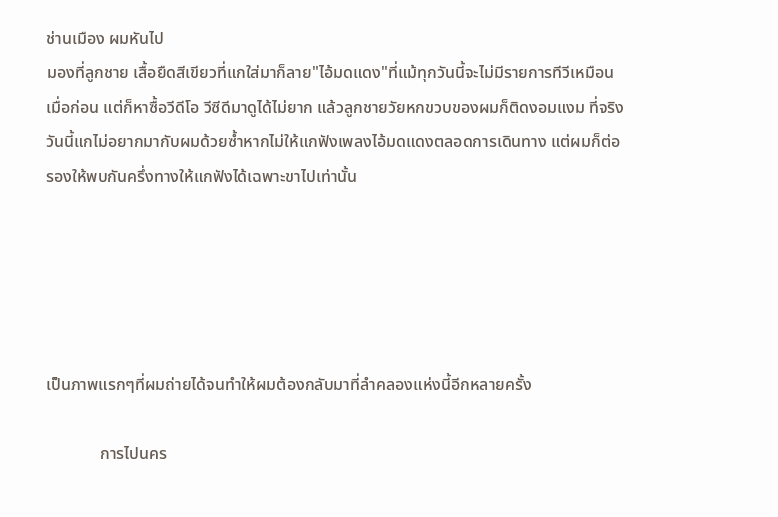ช่านเมือง ผมหันไป
มองที่ลูกชาย เสื้อยืดสีเขียวที่แกใส่มาก็ลาย"ไอ้มดแดง"ที่แม้ทุกวันนี้จะไม่มีรายการทีวีเหมือน
เมื่อก่อน แต่ก็หาซื้อวีดีโอ วีซีดีมาดูได้ไม่ยาก แล้วลูกชายวัยหกขวบของผมก็ติดงอมแงม ที่จริง
วันนี้แกไม่อยากมากับผมด้วยซ้ำหากไม่ให้แกฟังเพลงไอ้มดแดงตลอดการเดินทาง แต่ผมก็ต่อ
รองให้พบกันครึ่งทางให้แกฟังได้เฉพาะขาไปเท่านั้น





เป็นภาพแรกๆที่ผมถ่ายได้จนทำให้ผมต้องกลับมาที่ลำคลองแห่งนี้อีกหลายครั้ง

             การไปนคร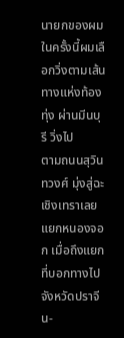นายกของผมในครั้งนี้ผมเลือกวิ่งตามเส้นทางแห่งท้องทุ่ง ผ่านมีนบุรี วิ่งไป
ตามถนนสุวินทวงศ์ มุ่งสู่ฉะเชิงเทราเลยแยกหนองจอก เมื่อถึงแยกที่บอกทางไปจังหวัดปราจีน-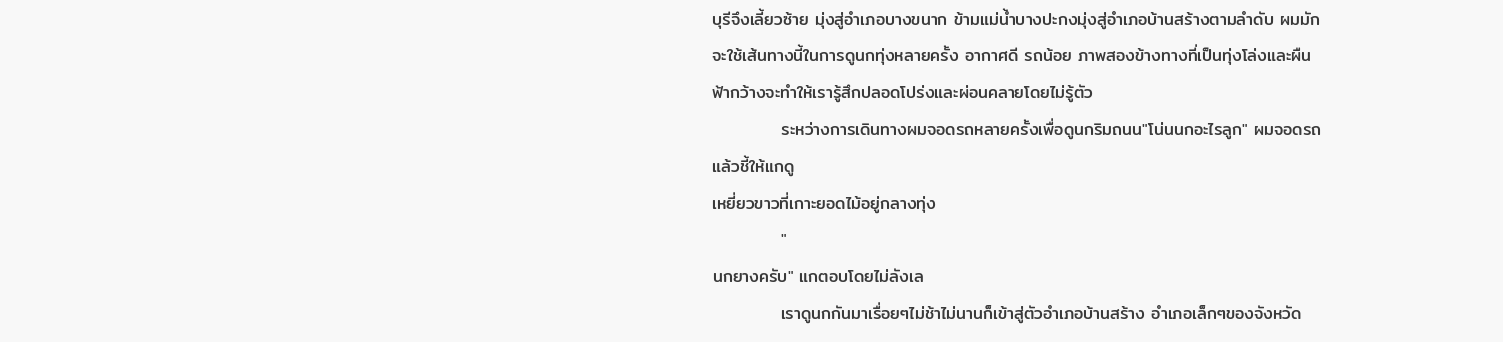บุรีจึงเลี้ยวซ้าย มุ่งสู่อำเภอบางขนาก ข้ามแม่น้ำบางปะกงมุ่งสู่อำเภอบ้านสร้างตามลำดับ ผมมัก
จะใช้เส้นทางนี้ในการดูนกทุ่งหลายครั้ง อากาศดี รถน้อย ภาพสองข้างทางที่เป็นทุ่งโล่งและผืน
ฟ้ากว้างจะทำให้เรารู้สึกปลอดโปร่งและผ่อนคลายโดยไม่รู้ตัว
           ระหว่างการเดินทางผมจอดรถหลายครั้งเพื่อดูนกริมถนน"โน่นนกอะไรลูก" ผมจอดรถ
แล้วชี้ให้แกดู
เหยี่ยวขาวที่เกาะยอดไม้อยู่กลางทุ่ง
           "
นกยางครับ" แกตอบโดยไม่ลังเล
           เราดูนกกันมาเรื่อยๆไม่ช้าไม่นานก็เข้าสู่ตัวอำเภอบ้านสร้าง อำเภอเล็กๆของจังหวัด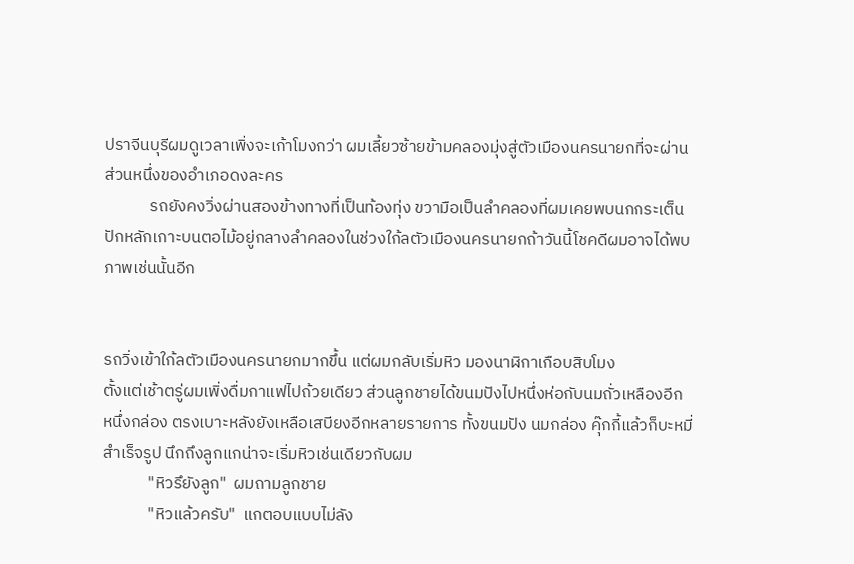ปราจีนบุรีผมดูเวลาเพิ่งจะเก้าโมงกว่า ผมเลี้ยวซ้ายข้ามคลองมุ่งสู่ตัวเมืองนครนายกที่จะผ่าน
ส่วนหนึ่งของอำเภอดงละคร
            รถยังคงวิ่งผ่านสองข้างทางที่เป็นท้องทุ่ง ขวามือเป็นลำคลองที่ผมเคยพบนกกระเต็น
ปักหลักเกาะบนตอไม้อยู่กลางลำคลองในช่วงใก้ลตัวเมืองนครนายกถ้าวันนี้โชคดีผมอาจได้พบ
ภาพเช่นนั้นอีก


รถวิ่งเข้าใก้ลตัวเมืองนครนายกมากขึ้น แต่ผมกลับเริ่มหิว มองนาฬิกาเกือบสิบโมง
ตั้งแต่เช้าตรู่ผมเพิ่งดื่มกาแฟไปถ้วยเดียว ส่วนลูกชายได้ขนมปังไปหนึ่งห่อกับนมถั่วเหลืองอีก
หนึ่งกล่อง ตรงเบาะหลังยังเหลือเสบียงอีกหลายรายการ ทั้งขนมปัง นมกล่อง คุ๊กกี้แล้วก็บะหมี่
สำเร็จรูป นึกถึงลูกแกน่าจะเริ่มหิวเช่นเดียวกับผม
            "หิวรึยังลูก"  ผมถามลูกชาย
            "หิวแล้วครับ"  แกตอบแบบไม่ลัง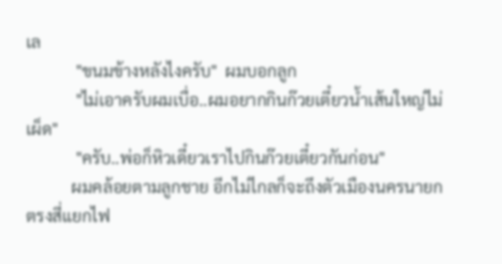เล
            "ขนมข้างหลังไงครับ"  ผมบอกลูก
            "ไม่เอาครับผมเบื่อ..ผมอยากกินก๊วยเตี๋ยวน้ำเส้นใหญ่ไม่เผ็ด"
            "ครับ..พ่อก็หิวเดี๋ยวเราไปกินก๊วยเตี๋ยวกันก่อน"
           ผมคล้อยตามลูกชาย อีกไม่ไกลก็จะถึงตัวเมืองนครนายก  ตรงสี่แยกไฟ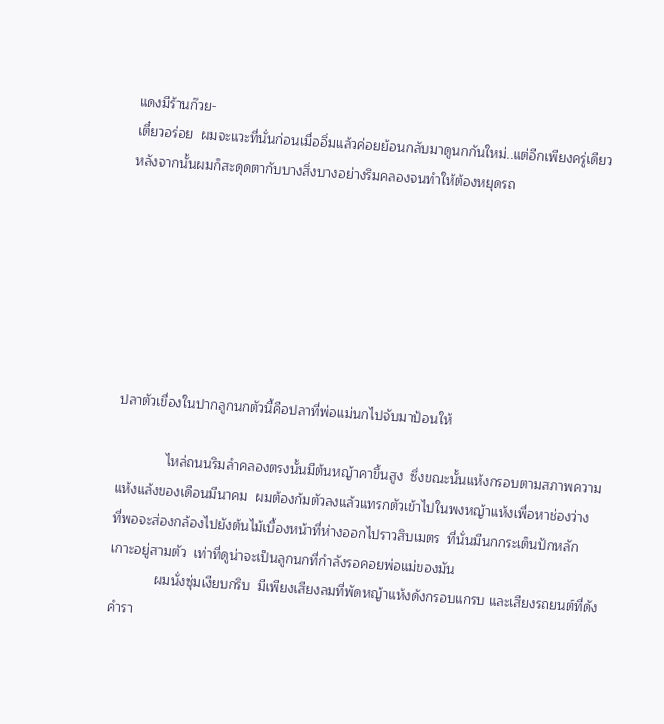แดงมีร้านก๊วย-
เตี๋ยวอร่อย  ผมจะแวะที่นั่นก่อนเมื่ออิ่มแล้วค่อยย้อนกลับมาดูนกกันใหม่..แต่อีกเพียงครู่เดียว
หลังจากนั้นผมก็สะดุดตากับบางสิ่งบางอย่างริมคลองจนทำให้ต้องหยุดรถ







ปลาตัวเขื่องในปากลูกนกตัวนี้คือปลาที่พ่อแม่นกไปจับมาป้อนให้

             ไหล่ถนนริมลำคลองตรงนั้นมีต้นหญ้าคาขึ้นสูง  ซึ่งขณะนั้นแห้งกรอบตามสภาพความ
แห้งแล้งของเดือนมีนาคม  ผมต้องก้มตัวลงแล้วแทรกตัวเข้าไปในพงหญ้าแห้งเพื่อหาช่องว่าง
ที่พอจะส่องกล้องไปยังต้นไม้เบื้องหน้าที่ห่างออกไปราวสิบเมตร  ที่นั่นมีนกกระเต็นปักหลัก
เกาะอยู่สามตัว  เท่าที่ดูน่าจะเป็นลูกนกที่กำลังรอคอยพ่อแม่ของมัน
            ผมนั่งซุ่มเงียบกริบ  มีเพียงเสียงลมที่พัดหญ้าแห้งดังกรอบแกรบ และเสียงรถยนต์ที่ดัง
คำรา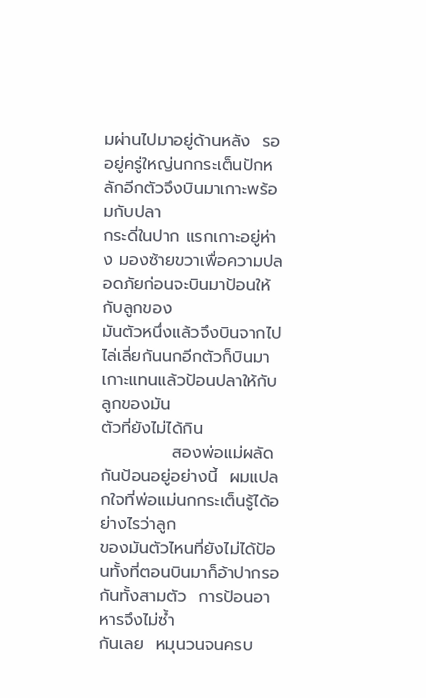มผ่านไปมาอยู่ด้านหลัง  รออยู่ครู่ใหญ่นกกระเต็นปักหลักอีกตัวจึงบินมาเกาะพร้อมกับปลา
กระดี่ในปาก แรกเกาะอยู่ห่าง มองซ้ายขวาเพื่อความปลอดภัยก่อนจะบินมาป้อนให้กับลูกของ
มันตัวหนึ่งแล้วจึงบินจากไป ไล่เลี่ยกันนกอีกตัวก็บินมาเกาะแทนแล้วป้อนปลาให้กับลูกของมัน
ตัวที่ยังไม่ได้กิน
            สองพ่อแม่ผลัดกันป้อนอยู่อย่างนี้  ผมแปลกใจที่พ่อแม่นกกระเต็นรู้ได้อย่างไรว่าลูก
ของมันตัวไหนที่ยังไม่ได้ป้อนทั้งที่ตอนบินมาก็อ้าปากรอกันทั้งสามตัว  การป้อนอาหารจึงไม่ซ้ำ
กันเลย  หมุนวนจนครบ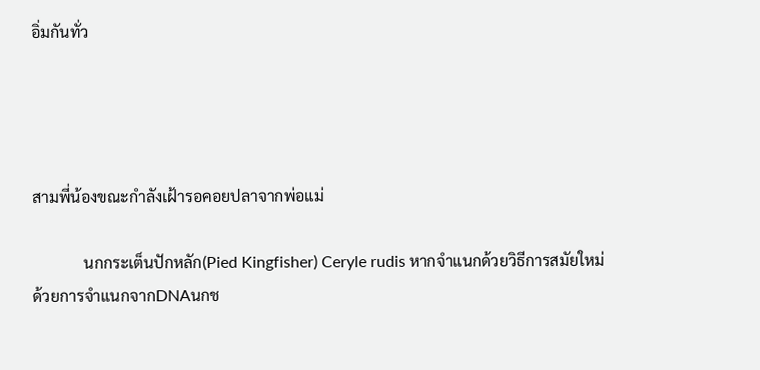อิ่มกันทั่ว




สามพี่น้องขณะกำลังเฝ้ารอคอยปลาจากพ่อแม่

             นกกระเต็นปักหลัก(Pied Kingfisher) Ceryle rudis หากจำแนกด้วยวิธีการสมัยใหม่
ด้วยการจำแนกจากDNAนกช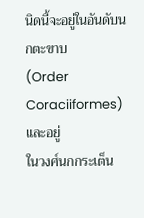นิดนี้จะอยู่ในอันดับนกตะขาบ
(Order Coraciiformes) และอยู่
ในวงศ์นกกระเต็น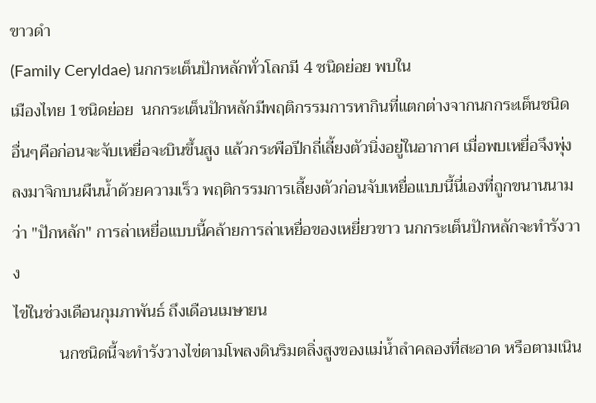ขาวดำ
(Family Ceryldae) นกกระเต็นปักหลักทั่วโลกมี 4 ชนิดย่อย พบใน
เมืองไทย 1ชนิดย่อย  นกกระเต็นปักหลักมีพฤติกรรมการหากินที่แตกต่างจากนกกระเต็นชนิด
อื่นๆคือก่อนจะจับเหยื่อจะบินขึ้นสูง แล้วกระพือปีกถี่เลี้ยงตัวนิ่งอยู่ในอากาศ เมื่อพบเหยื่อจึงพุ่ง
ลงมาจิกบนผืนน้ำด้วยความเร็ว พฤติกรรมการเลี้ยงตัวก่อนจับเหยื่อแบบนี้นี่เองที่ถูกขนานนาม
ว่า "ปักหลัก" การล่าเหยื่อแบบนี้คล้ายการล่าเหยื่อของเหยี่ยวขาว นกกระเต็นปักหลักจะทำรังวาง
ไข่ในช่วงเดือนกุมภาพันธ์ ถึงเดือนเมษายน
           นกชนิดนี้จะทำรังวางไข่ตามโพลงดินริมตลิ่งสูงของแม่น้ำลำคลองที่สะอาด หรือตามเนิน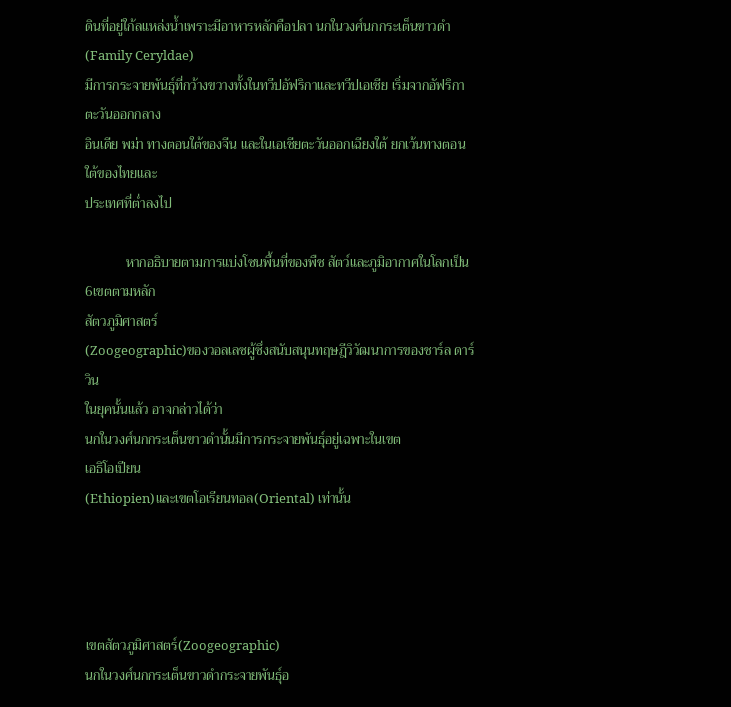ดินที่อยู่ใก้ลแหล่งน้ำเพราะมีอาหารหลักคือปลา นกในวงศ์นกกระเต็นขาวดำ (Family Ceryldae)
มีการกระจายพันธุ์ที่กว้างขวางทั้งในทวีปอัฟริกาและทวีปเอเชีย เริ่มจากอัฟริกา ตะวันออกกลาง
อินเดีย พม่า ทางตอนใต้ของจีน และในเอเชียตะวันออกเฉียงใต้ ยกเว้นทางตอนใต้ของไทยและ
ประเทศที่ต่ำลงไป

            หากอธิบายตามการแบ่งโซนพื้นที่ของพืช สัตว์และภูมิอากาศในโลกเป็น6เขตตามหลัก
สัตวภูมิศาสตร์
(Zoogeographic)ของวอลเลซผู้ซึ่งสนับสนุนทฤษฎีวิวัฒนาการของชาร์ล ดาร์วิน
ในยุคนั้นแล้ว อาจกล่าวได้ว่า
นกในวงศ์นกกระเต็นขาวดำนั้นมีการกระจายพันธุ์อยู่เฉพาะในเขต
เอธิโอเปียน
(Ethiopien)และเขตโอเรียนทอล(Oriental) เท่านั้น




เขตสัตวภูมิศาสตร์(Zoogeographic)
นกในวงศ์นกกระเต็นขาวดำกระจายพันธุ์อ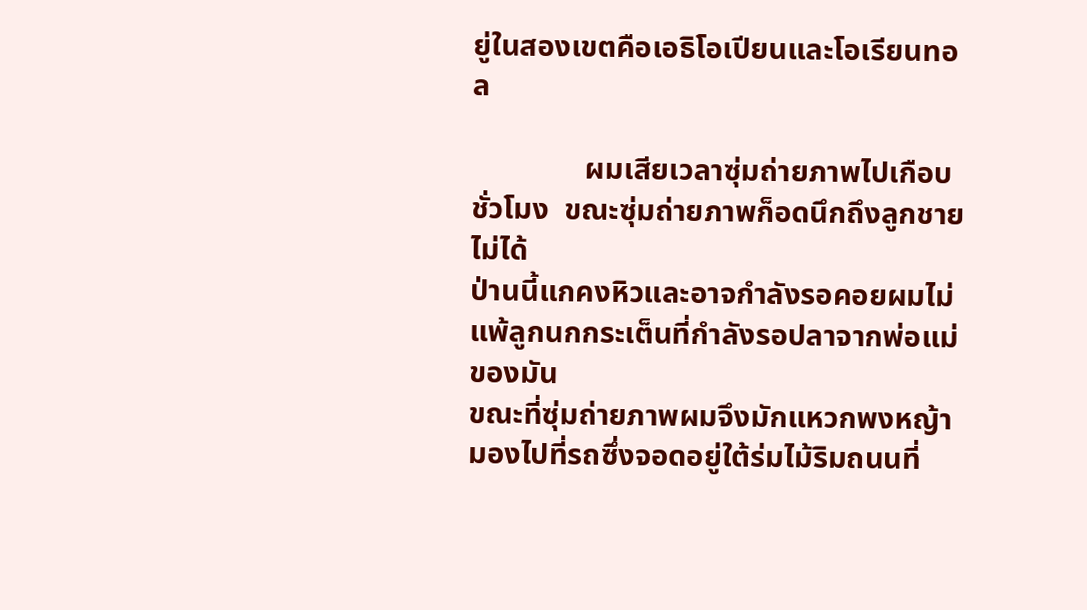ยู่ในสองเขตคือเอธิโอเปียนและโอเรียนทอล

               ผมเสียเวลาซุ่มถ่ายภาพไปเกือบชั่วโมง  ขณะซุ่มถ่ายภาพก็อดนึกถึงลูกชายไม่ได้
ป่านนี้แกคงหิวและอาจกำลังรอคอยผมไม่แพ้ลูกนกกระเต็นที่กำลังรอปลาจากพ่อแม่ของมัน
ขณะที่ซุ่มถ่ายภาพผมจึงมักแหวกพงหญ้ามองไปที่รถซึ่งจอดอยู่ใต้ร่มไม้ริมถนนที่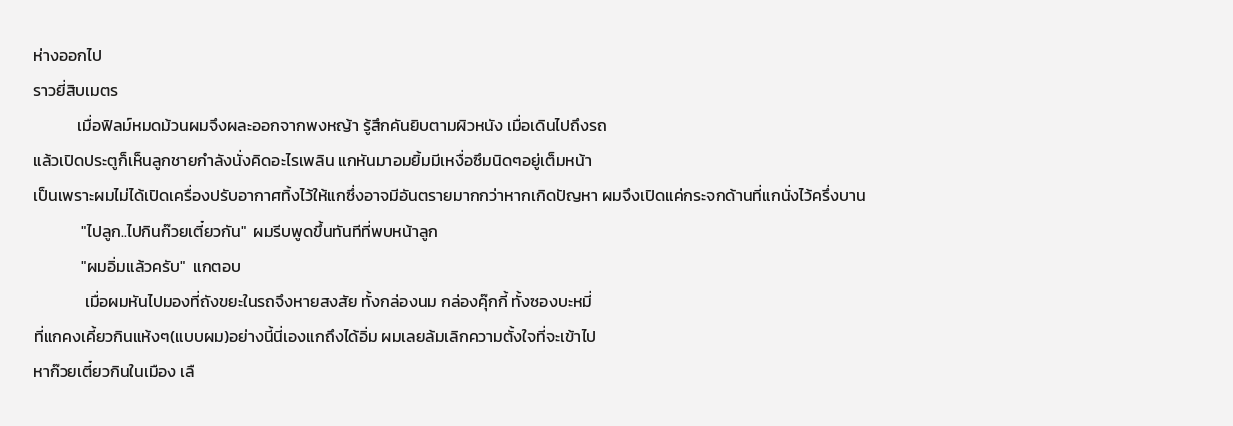ห่างออกไป
ราวยี่สิบเมตร
            เมื่อฟิลม์หมดม้วนผมจึงผละออกจากพงหญ้า รู้สึกคันยิบตามผิวหนัง เมื่อเดินไปถึงรถ
แล้วเปิดประตูก็เห็นลูกชายกำลังนั่งคิดอะไรเพลิน แกหันมาอมยิ้มมีเหงื่อซึมนิดๆอยู่เต็มหน้า
เป็นเพราะผมไม่ได้เปิดเครื่องปรับอากาศทิ้งไว้ให้แกซึ่งอาจมีอันตรายมากกว่าหากเกิดปัญหา ผมจึงเปิดแค่กระจกด้านที่แกนั่งไว้ครึ่งบาน
             "ไปลูก..ไปกินก๊วยเตี๋ยวกัน"  ผมรีบพูดขึ้นทันทีที่พบหน้าลูก
             "ผมอิ่มแล้วครับ"  แกตอบ
              เมื่อผมหันไปมองที่ถังขยะในรถจึงหายสงสัย ทั้งกล่องนม กล่องคุ๊กกี้ ทั้งซองบะหมี่
ที่แกคงเคี้ยวกินแห้งๆ(แบบผม)อย่างนี้นี่เองแกถึงได้อิ่ม ผมเลยล้มเลิกความตั้งใจที่จะเข้าไป
หาก๊วยเตี๋ยวกินในเมือง เลื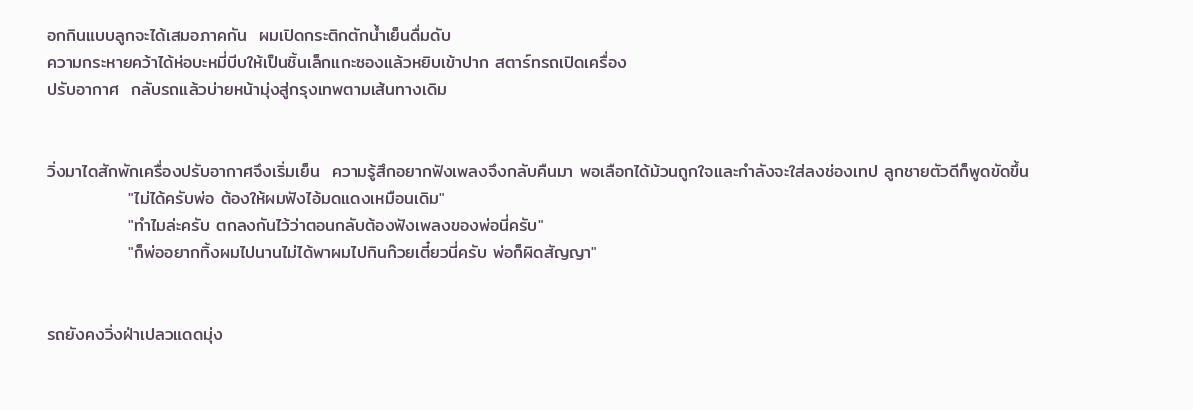อกกินแบบลูกจะได้เสมอภาคกัน  ผมเปิดกระติกตักน้ำเย็นดื่มดับ
ความกระหายคว้าได้ห่อบะหมี่บีบให้เป็นชิ้นเล็กแกะซองแล้วหยิบเข้าปาก สตาร์ทรถเปิดเครื่อง
ปรับอากาศ  กลับรถแล้วบ่ายหน้ามุ่งสู่กรุงเทพตามเส้นทางเดิม


วิ่งมาไดสักพักเครื่องปรับอากาศจึงเริ่มเย็น  ความรู้สึกอยากฟังเพลงจึงกลับคืนมา พอเลือกได้ม้วนถูกใจและกำลังจะใส่ลงช่องเทป ลูกชายตัวดีก็พูดขัดขึ้น
             "ไม่ได้ครับพ่อ ต้องให้ผมฟังไอ้มดแดงเหมือนเดิม"
             "ทำไมล่ะครับ ตกลงกันไว้ว่าตอนกลับต้องฟังเพลงของพ่อนี่ครับ"
             "ก็พ่ออยากทิ้งผมไปนานไม่ได้พาผมไปกินก๊วยเตี๋ยวนี่ครับ พ่อก็ผิดสัญญา"


รถยังคงวิ่งฝ่าเปลวแดดมุ่ง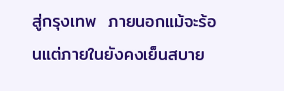สู่กรุงเทพ  ภายนอกแม้จะร้อนแต่ภายในยังคงเย็นสบาย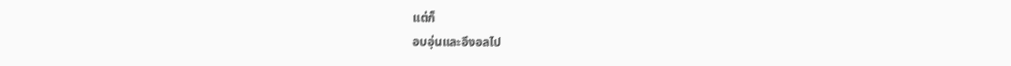แต่ก็
อบอุ่นและอึงอลไป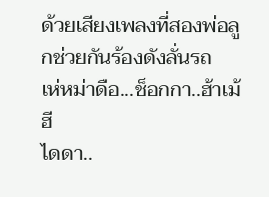ด้วยเสียงเพลงที่สองพ่อลูกช่วยกันร้องดังลั่นรถ
เห่หม่าดือ...ช็อกกา..ฮ้าเม้ฮี
ไดดา..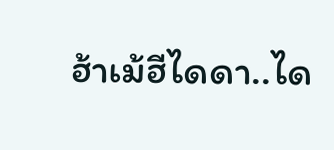ฮ้าเม้ฮีไดดา..ได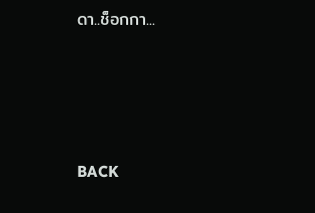ดา..ช็อกกา...




BACK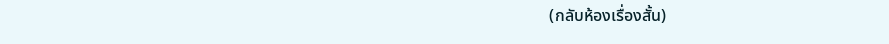(กลับห้องเรื่องสั้น)